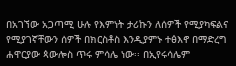በአገኘው አጋጣሚ ሁሉ የእምነት ታሪኩን ለሰዎች የሚያካፍልና የሚያገኛቸውን ሰዎች በክርስቶስ እንዲያምኑ ተፅእኖ በማድረግ ሐዋርያው ጳውሎስ ጥሩ ምሳሌ ነው፡፡ በኢየሩሳሌም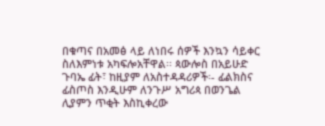በቁጣና በአመፅ ላይ ለነበሩ ሰዎች እንኳን ሳይቀር ስለእምነቱ አካፍሎአቸዋል፡፡ ጳውሎስ በአይሁድ ጉባኤ ፊት፣ ከዚያም ለአስተዳዳሪዎች፡- ፊልክስና ፊስጦስ እንዲሁም ለንጉሥ አግሪጳ በወንጌል ሊያምን ጥቂት እስኪቀረው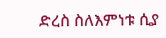ድረስ ስለእምነቱ ሲያ